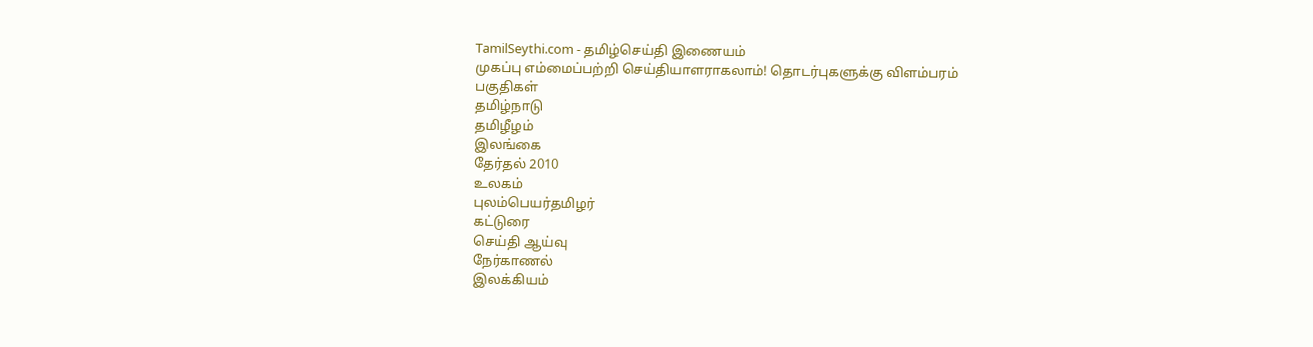TamilSeythi.com - தமிழ்செய்தி இணையம்
முகப்பு எம்மைப்பற்றி செய்தியாளராகலாம்! தொடர்புகளுக்கு விளம்பரம்
பகுதிகள்
தமிழ்நாடு
தமிழீழம்
இலங்கை
தேர்தல் 2010
உலகம்
புலம்பெயர்தமிழர்
கட்டுரை
செய்தி ஆய்வு
நேர்காணல்
இலக்கியம்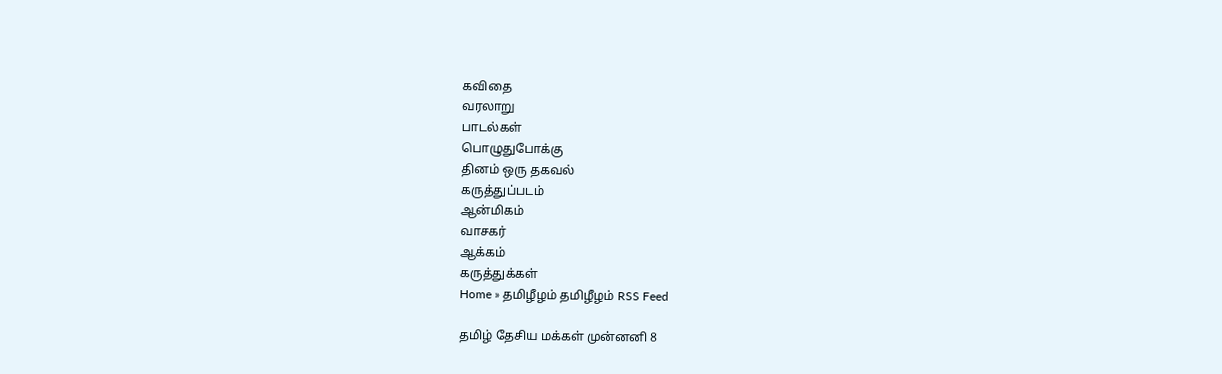கவிதை
வரலாறு
பாடல்கள்
பொழுதுபோக்கு
தினம் ஒரு தகவல்
கருத்துப்படம்
ஆ‌ன்‌மிக‌ம்
வாசகர்
ஆக்கம்
கருத்துக்கள்
Home » தமிழீழம் தமிழீழம் RSS Feed

தமிழ் தேசிய மக்கள் முன்னனி 8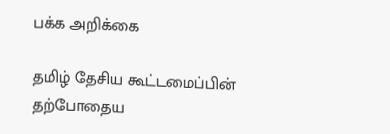பக்க அறிக்கை

தமிழ் தேசிய கூட்டமைப்பின் தற்போதைய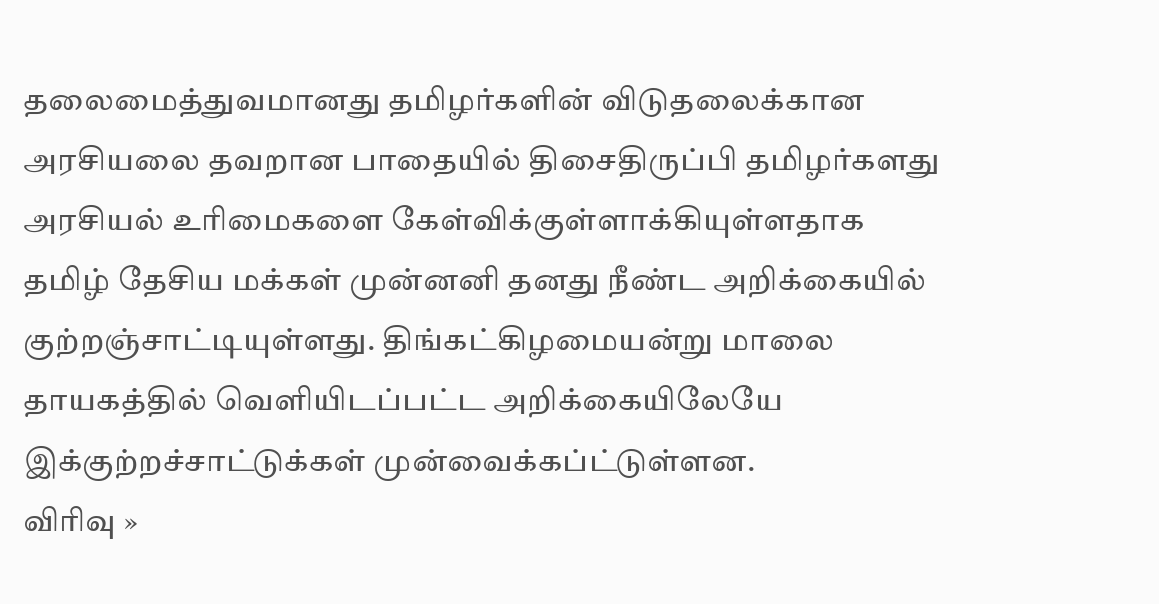தலைமைத்துவமானது தமிழர்களின் விடுதலைக்கான அரசியலை தவறான பாதையில் திசைதிருப்பி தமிழர்களது அரசியல் உரிமைகளை கேள்விக்குள்ளாக்கியுள்ளதாக தமிழ் தேசிய மக்கள் முன்னனி தனது நீண்ட அறிக்கையில் குற்றஞ்சாட்டியுள்ளது. திங்கட்கிழமையன்று மாலை தாயகத்தில் வெளியிடப்பட்ட அறிக்கையிலேயே இக்குற்றச்சாட்டுக்கள் முன்வைக்கப்ட்டுள்ளன.
விரிவு »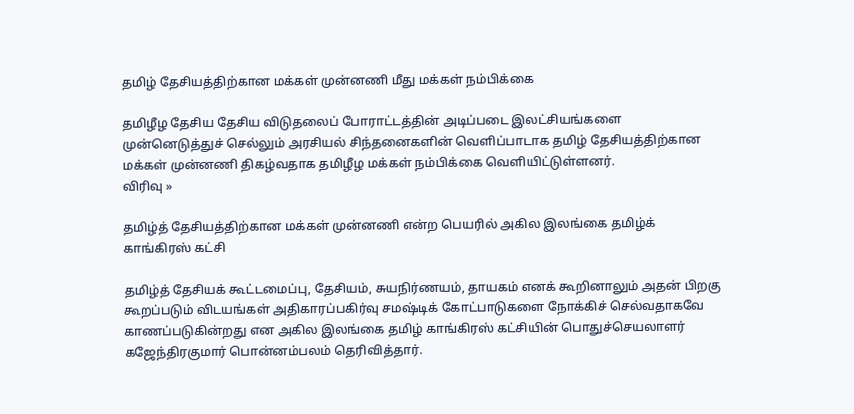தமிழ் தேசியத்திற்கான மக்கள் முன்னணி மீது மக்கள் நம்பிக்கை

தமிழீழ தேசிய தேசிய விடுதலைப் போராட்டத்தின் அடிப்படை இலட்சியங்களை முன்னெடுத்துச் செல்லும் அரசியல் சிந்தனைகளின் வெளிப்பாடாக தமிழ் தேசியத்திற்கான மக்கள் முன்னணி திகழ்வதாக தமிழீழ மக்கள் நம்பிக்கை வெளியிட்டுள்ளனர்.
விரிவு »

தமிழ்த் தேசியத்திற்கான மக்கள் முன்னணி என்ற பெயரில் அகில இலங்கை தமிழ்க் காங்கிரஸ் கட்சி

தமிழ்த் தேசியக் கூட்டமைப்பு, தேசியம், சுயநிர்ணயம், தாயகம் எனக் கூறினாலும் அதன் பிறகு கூறப்படும் விடயங்கள் அதிகாரப்பகிர்வு சமஷ்டிக் கோட்பாடுகளை நோக்கிச் செல்வதாகவே காணப்படுகின்றது என அகில இலங்கை தமிழ் காங்கிரஸ் கட்சியின் பொதுச்செயலாளர் கஜேந்திரகுமார் பொன்னம்பலம் தெரிவித்தார்.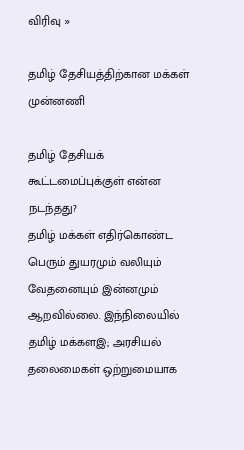விரிவு »

தமிழ் தேசியத்திற்கான மக்கள் முன்னணி

தமிழ் தேசியக் கூட்டமைப்புக்குள் என்ன நடந்தது?
தமிழ் மக்கள் எதிர்கொண்ட பெரும் துயரமும் வலியும் வேதனையும் இன்னமும் ஆறவில்லை. இந்நிலையில் தமிழ் மக்களஇ; அரசியல் தலைமைகள் ஒற்றுமையாக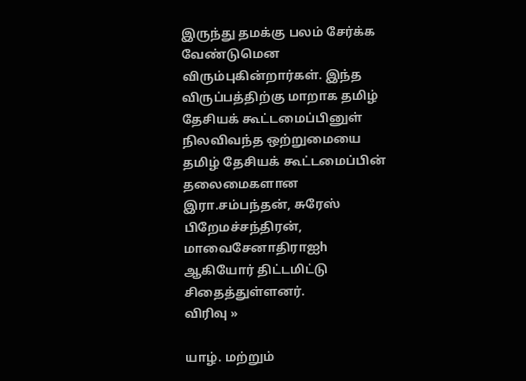இருந்து தமக்கு பலம் சேர்க்க வேண்டுமென விரும்புகின்றார்கள். இந்த விருப்பத்திற்கு மாறாக தமிழ் தேசியக் கூட்டமைப்பினுள் நிலவிவந்த ஒற்றுமையை தமிழ் தேசியக் கூட்டமைப்பின் தலைமைகளான இரா.சம்பந்தன், சுரேஸ் பிறேமச்சந்திரன், மாவைசேனாதிராஐh ஆகியோர் திட்டமிட்டு சிதைத்துள்ளனர்.
விரிவு »

யாழ். மற்றும்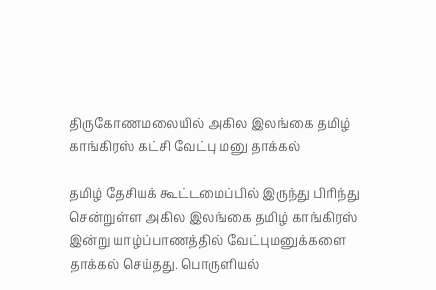திருகோணமலையில் அகில இலங்கை தமிழ் காங்கிரஸ் கட்சி வேட்பு மனு தாக்கல்

தமிழ் தேசியக் கூட்டமைப்பில் இருந்து பிரிந்து சென்றுள்ள அகில இலங்கை தமிழ் காங்கிரஸ் இன்று யாழ்ப்பாணத்தில் வேட்புமனுக்களை தாக்கல் செய்தது. பொருளியல்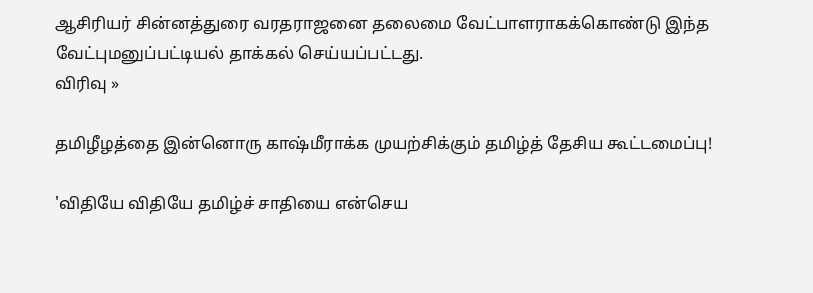ஆசிரியர் சின்னத்துரை வரதராஜனை தலைமை வேட்பாளராகக்கொண்டு இந்த வேட்புமனுப்பட்டியல் தாக்கல் செய்யப்பட்டது.
விரிவு »

தமிழீழத்தை இன்னொரு காஷ்மீராக்க முயற்சிக்கும் தமிழ்த் தேசிய கூட்டமைப்பு!

'விதியே விதியே தமிழ்ச் சாதியை என்செய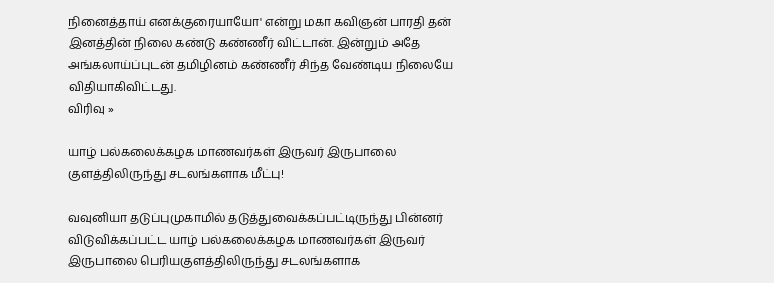நினைத்தாய் எனக்குரையாயோ' என்று மகா கவிஞன் பாரதி தன் இனத்தின் நிலை கண்டு கண்ணீர் விட்டான். இன்றும் அதே அங்கலாய்ப்புடன் தமிழினம் கண்ணீர் சிந்த வேண்டிய நிலையே விதியாகிவிட்டது.
விரிவு »

யாழ் பல்கலைக்கழக மாணவர்கள் இருவர் இருபாலை குளத்திலிருந்து சடலங்களாக மீட்பு!

வவுனியா தடுப்புமுகாமில் தடுத்துவைக்கப்பட்டிருந்து பின்னர் விடுவிக்கப்பட்ட யாழ் பல்கலைக்கழக மாணவர்கள் இருவர் இருபாலை பெரியகுளத்திலிருந்து சடலங்களாக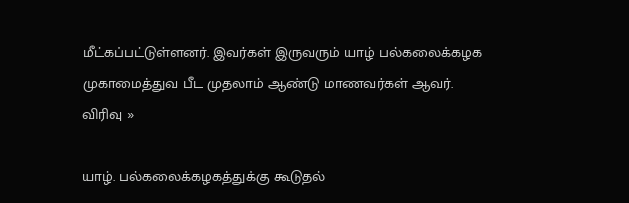மீட்கப்பட்டுள்ளனர். இவர்கள் இருவரும் யாழ் பல்கலைக்கழக முகாமைத்துவ பீட முதலாம் ஆண்டு மாணவர்கள் ஆவர்.
விரிவு »

யாழ். பல்கலைக்கழகத்துக்கு கூடுதல்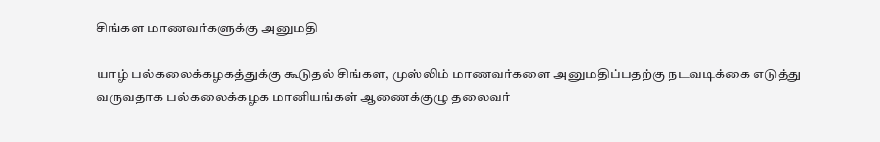சிங்கள மாணவர்களுக்கு அனுமதி

யாழ் பல்கலைக்கழகத்துக்கு கூடுதல் சிங்கள, முஸ்லிம் மாணவர்களை அனுமதிப்பதற்கு நடவடிக்கை எடுத்து வருவதாக பல்கலைக்கழக மானியங்கள் ஆணைக்குழு தலைவர்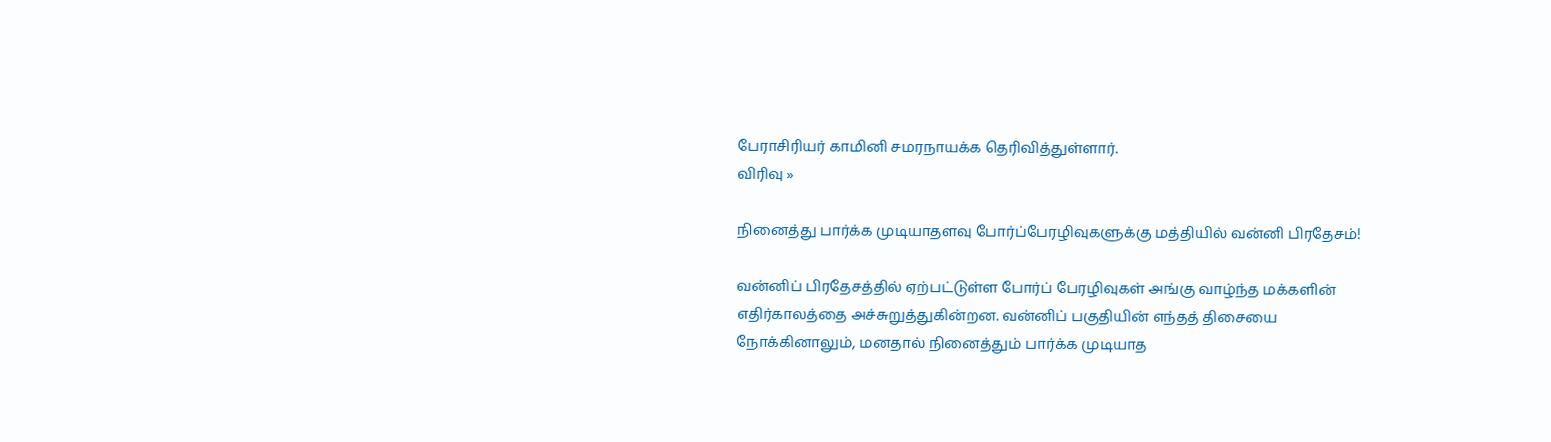பேராசிரியர் காமினி சமரநாயக்க தெரிவித்துள்ளார்.
விரிவு »

நினைத்து பார்க்க முடியாதளவு போர்ப்பேரழிவுகளுக்கு மத்தியில் வன்னி பிரதேசம்!

வன்னிப் பிரதேசத்தில் ஏற்பட்டுள்ள போர்ப் பேரழிவுகள் அங்கு வாழ்ந்த மக்களின் எதிர்காலத்தை அச்சுறுத்துகின்றன. வன்னிப் பகுதியின் எந்தத் திசையை நோக்கினாலும், மனதால் நினைத்தும் பார்க்க முடியாத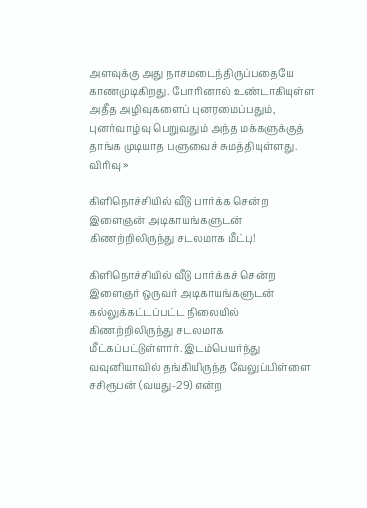அளவுக்கு அது நாசமடைந்திருப்பதையே காணமுடிகிறது. போரினால் உண்டாகியுள்ள அதீத அழிவுகளைப் புனரமைப்பதும், புனர்வாழ்வு பெறுவதும் அந்த மக்களுக்குத் தாங்க முடியாத பளுவைச் சுமத்தியுள்ளது.
விரிவு »

கிளிநொச்சியில் வீடு பார்க்க சென்ற இளைஞன் அடிகாயங்களுடன் கிணற்றிலிருந்து சடலமாக மீட்பு!

கிளிநொச்சியில் வீடு பார்க்கச் சென்ற இளைஞர் ஒருவர் அடிகாயங்களுடன் கல்லுக்கட்டப்பட்ட நிலையில் கிணற்றிலிருந்து சடலமாக மீட்கப்பட்டுள்ளார். இடம்பெயர்ந்து வவுனியாவில் தங்கியிருந்த வேலுப்பிள்ளை சசிரூபன் (வயது-29) என்ற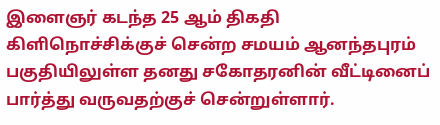இளைஞர் கடந்த 25 ஆம் திகதி கிளிநொச்சிக்குச் சென்ற சமயம் ஆனந்தபுரம் பகுதியிலுள்ள தனது சகோதரனின் வீட்டினைப் பார்த்து வருவதற்குச் சென்றுள்ளார்.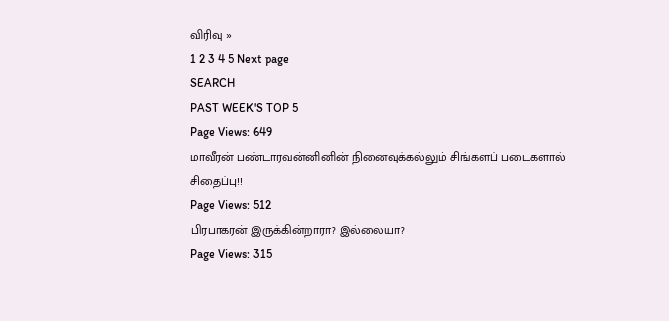விரிவு »
1 2 3 4 5 Next page
SEARCH
PAST WEEK'S TOP 5
Page Views: 649
மாவீரன் பண்டாரவன்னினின் நினைவுக்கல்லும் சிங்களப் படைகளால் சிதைப்பு!!
Page Views: 512
பிரபாகரன் இருக்கின்றாரா? இல்லையா?
Page Views: 315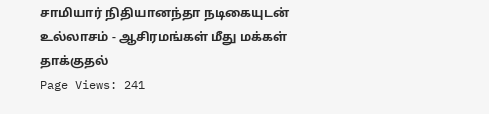சாமியார் நிதியானந்தா நடிகையுடன் உல்லாசம் - ஆசிரமங்கள் மீது மக்கள் தாக்குதல்
Page Views: 241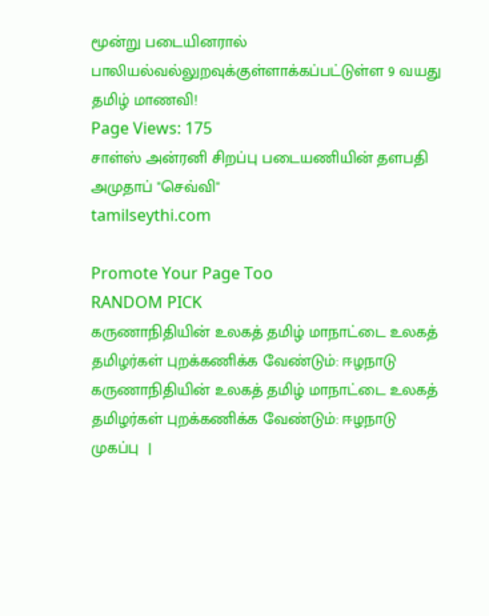மூன்று படையினரால் பாலியல்வல்லுறவுக்குள்ளாக்கப்பட்டுள்ள 9 வயது தமிழ் மாணவி!
Page Views: 175
சாள்ஸ் அன்ரனி சிறப்பு படையணியின் தளபதி அமுதாப் "செவ்வி"
tamilseythi.com

Promote Your Page Too
RANDOM PICK
கருணாநிதியின் உலகத் தமிழ் மாநாட்டை உலகத் தமிழர்கள் புறக்கணிக்க வேண்டும்: ஈழநாடு
கருணாநிதியின் உலகத் தமிழ் மாநாட்டை உலகத் தமிழர்கள் புறக்கணிக்க வேண்டும்: ஈழநாடு
முகப்பு  |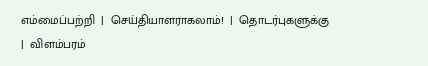எம்மைப்பற்றி  |  செய்தியாளராகலாம்!  |  தொடர்புகளுக்கு  |  விளம்பரம்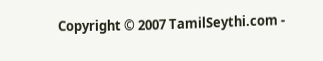Copyright © 2007 TamilSeythi.com -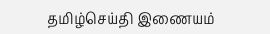தமிழ்செய்தி இணையம்